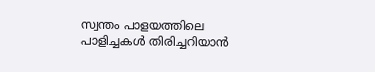സ്വന്തം പാളയത്തിലെ പാളിച്ചകൾ തിരിച്ചറിയാൻ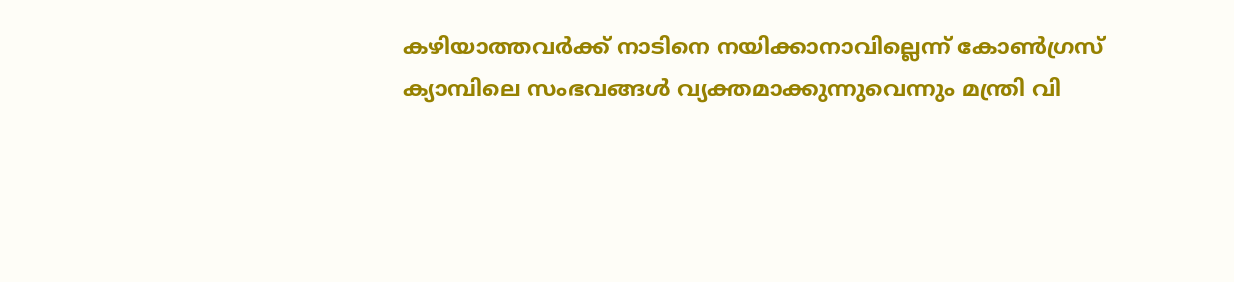കഴിയാത്തവർക്ക് നാടിനെ നയിക്കാനാവില്ലെന്ന് കോൺഗ്രസ് ക്യാമ്പിലെ സംഭവങ്ങൾ വ്യക്തമാക്കുന്നുവെന്നും മന്ത്രി വി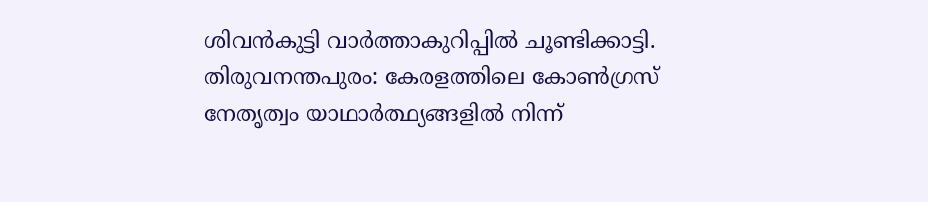ശിവൻകുട്ടി വാർത്താകുറിപ്പിൽ ചൂണ്ടിക്കാട്ടി.
തിരുവനന്തപുരം: കേരളത്തിലെ കോൺഗ്രസ് നേതൃത്വം യാഥാർത്ഥ്യങ്ങളിൽ നിന്ന്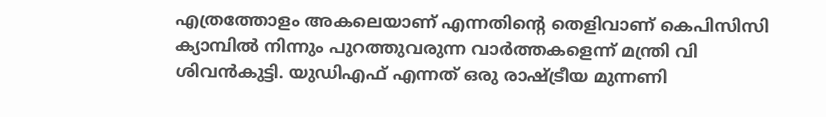എത്രത്തോളം അകലെയാണ് എന്നതിന്റെ തെളിവാണ് കെപിസിസി ക്യാമ്പിൽ നിന്നും പുറത്തുവരുന്ന വാർത്തകളെന്ന് മന്ത്രി വി ശിവൻകുട്ടി. യുഡിഎഫ് എന്നത് ഒരു രാഷ്ട്രീയ മുന്നണി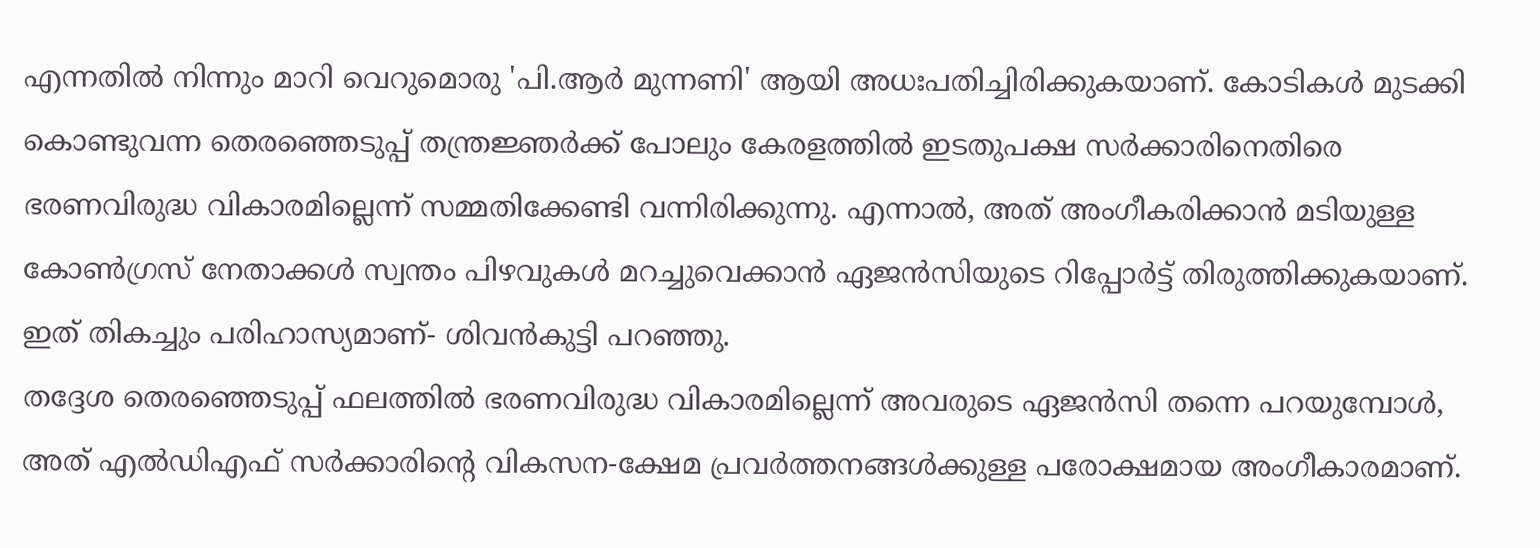എന്നതിൽ നിന്നും മാറി വെറുമൊരു 'പി.ആർ മുന്നണി' ആയി അധഃപതിച്ചിരിക്കുകയാണ്. കോടികൾ മുടക്കി കൊണ്ടുവന്ന തെരഞ്ഞെടുപ്പ് തന്ത്രജ്ഞർക്ക് പോലും കേരളത്തിൽ ഇടതുപക്ഷ സർക്കാരിനെതിരെ ഭരണവിരുദ്ധ വികാരമില്ലെന്ന് സമ്മതിക്കേണ്ടി വന്നിരിക്കുന്നു. എന്നാൽ, അത് അംഗീകരിക്കാൻ മടിയുള്ള കോൺഗ്രസ് നേതാക്കൾ സ്വന്തം പിഴവുകൾ മറച്ചുവെക്കാൻ ഏജൻസിയുടെ റിപ്പോർട്ട് തിരുത്തിക്കുകയാണ്. ഇത് തികച്ചും പരിഹാസ്യമാണ്- ശിവൻകുട്ടി പറഞ്ഞു.
തദ്ദേശ തെരഞ്ഞെടുപ്പ് ഫലത്തിൽ ഭരണവിരുദ്ധ വികാരമില്ലെന്ന് അവരുടെ ഏജൻസി തന്നെ പറയുമ്പോൾ, അത് എൽഡിഎഫ് സർക്കാരിന്റെ വികസന-ക്ഷേമ പ്രവർത്തനങ്ങൾക്കുള്ള പരോക്ഷമായ അംഗീകാരമാണ്.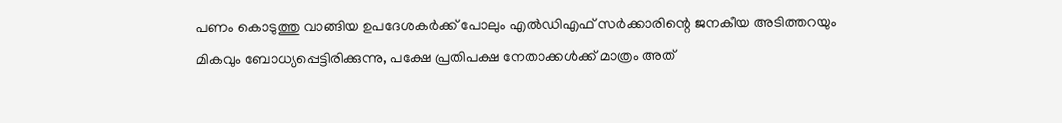പണം കൊടുത്തു വാങ്ങിയ ഉപദേശകർക്ക് പോലും എൽഡിഎഫ് സർക്കാരിന്റെ ജനകീയ അടിത്തറയും മികവും ബോധ്യപ്പെട്ടിരിക്കുന്നു, പക്ഷേ പ്രതിപക്ഷ നേതാക്കൾക്ക് മാത്രം അത്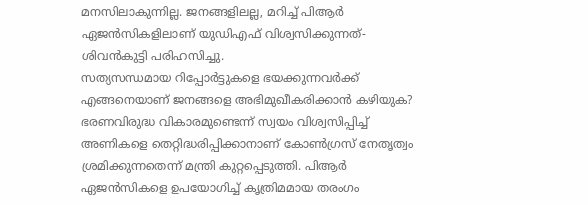മനസിലാകുന്നില്ല. ജനങ്ങളിലല്ല, മറിച്ച് പിആർ ഏജൻസികളിലാണ് യുഡിഎഫ് വിശ്വസിക്കുന്നത്- ശിവൻകുട്ടി പരിഹസിച്ചു.
സത്യസന്ധമായ റിപ്പോർട്ടുകളെ ഭയക്കുന്നവർക്ക് എങ്ങനെയാണ് ജനങ്ങളെ അഭിമുഖീകരിക്കാൻ കഴിയുക? ഭരണവിരുദ്ധ വികാരമുണ്ടെന്ന് സ്വയം വിശ്വസിപ്പിച്ച് അണികളെ തെറ്റിദ്ധരിപ്പിക്കാനാണ് കോൺഗ്രസ് നേതൃത്വം ശ്രമിക്കുന്നതെന്ന് മന്ത്രി കുറ്റപ്പെടുത്തി. പിആർ ഏജൻസികളെ ഉപയോഗിച്ച് കൃത്രിമമായ തരംഗം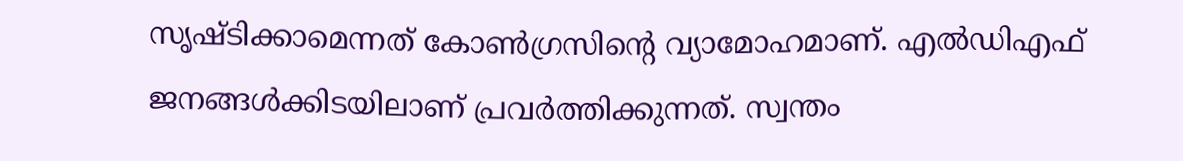സൃഷ്ടിക്കാമെന്നത് കോൺഗ്രസിന്റെ വ്യാമോഹമാണ്. എൽഡിഎഫ് ജനങ്ങൾക്കിടയിലാണ് പ്രവർത്തിക്കുന്നത്. സ്വന്തം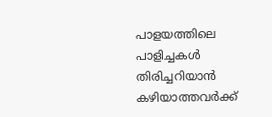പാളയത്തിലെ പാളിച്ചകൾ തിരിച്ചറിയാൻ കഴിയാത്തവർക്ക്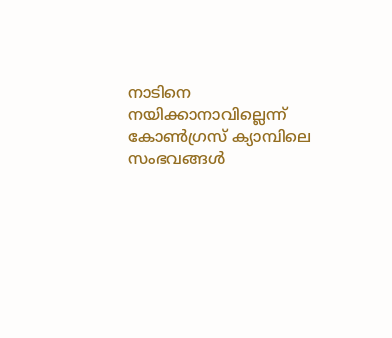നാടിനെ നയിക്കാനാവില്ലെന്ന് കോൺഗ്രസ് ക്യാമ്പിലെ സംഭവങ്ങൾ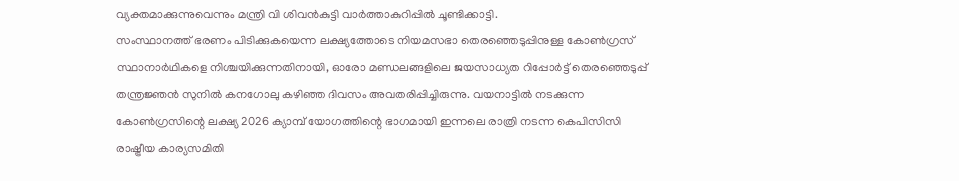വ്യക്തമാക്കുന്നുവെന്നും മന്ത്രി വി ശിവൻകുട്ടി വാർത്താകുറിപ്പിൽ ചൂണ്ടിക്കാട്ടി.
സംസ്ഥാനത്ത് ഭരണം പിടിക്കുകയെന്ന ലക്ഷ്യത്തോടെ നിയമസഭാ തെരഞ്ഞെടുപ്പിനുള്ള കോൺഗ്രസ് സ്ഥാനാർഥികളെ നിശ്ചയിക്കുന്നതിനായി, ഓരോ മണ്ഡലങ്ങളിലെ ജയസാധ്യത റിപ്പോർട്ട് തെരഞ്ഞെടുപ്പ് തന്ത്രജ്ഞൻ സുനിൽ കനഗോലു കഴിഞ്ഞ ദിവസം അവതരിപ്പിച്ചിരുന്നു. വയനാട്ടിൽ നടക്കുന്ന കോൺഗ്രസിന്റെ ലക്ഷ്യ 2026 ക്യാമ്പ് യോഗത്തിന്റെ ഭാഗമായി ഇന്നലെ രാത്രി നടന്ന കെപിസിസി രാഷ്ട്രീയ കാര്യസമിതി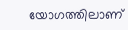യോഗത്തിലാണ്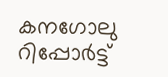കനഗോലു റിപ്പോർട്ട്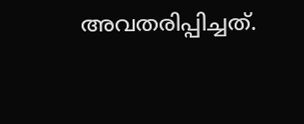അവതരിപ്പിച്ചത്.